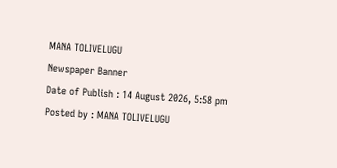MANA TOLIVELUGU
Newspaper Banner
Date of Publish : 14 August 2026, 5:58 pm Posted by : MANA TOLIVELUGU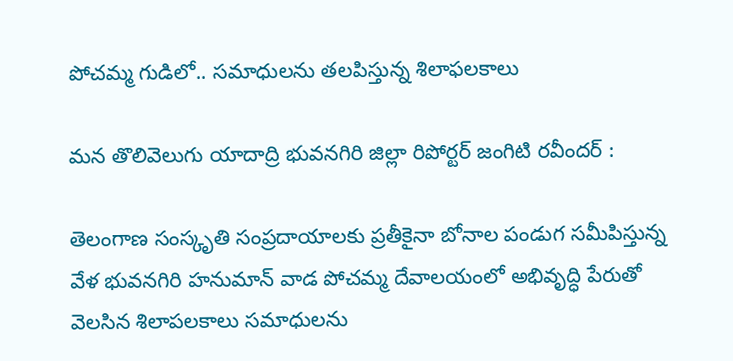పోచమ్మ గుడిలో.. సమాధులను తలపిస్తున్న శిలాఫలకాలు

మన తొలివెలుగు యాదాద్రి భువనగిరి జిల్లా రిపోర్టర్ జంగిటి రవీందర్ :

తెలంగాణ సంస్కృతి సంప్రదాయాలకు ప్రతీకైనా బోనాల పండుగ సమీపిస్తున్న వేళ భువనగిరి హనుమాన్ వాడ పోచమ్మ దేవాలయంలో అభివృద్ధి పేరుతో వెలసిన శిలాపలకాలు సమాధులను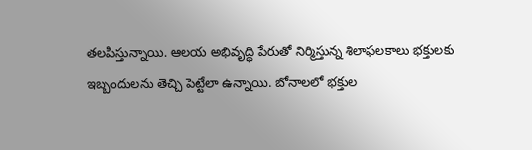తలపిస్తున్నాయి. ఆలయ అభివృద్ధి పేరుతో నిర్మిస్తున్న శిలాఫలకాలు భక్తులకు ఇబ్బందులను తెచ్చి పెట్టేలా ఉన్నాయి. బోనాలలో భక్తుల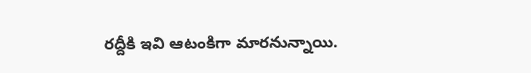రద్దీకి ఇవి ఆటంకిగా మారనున్నాయి.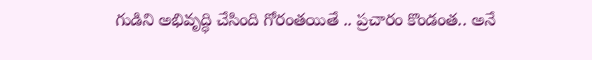గుడిని అభివృద్ధి చేసింది గోరంతయితే .. ప్రచారం కొండంత.. అనే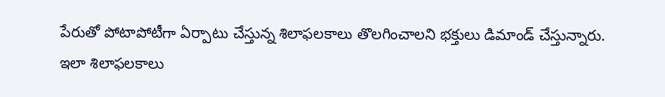పేరుతో పోటాపోటీగా ఏర్పాటు చేస్తున్న శిలాఫలకాలు తొలగించాలని భక్తులు డిమాండ్ చేస్తున్నారు. ఇలా శిలాఫలకాలు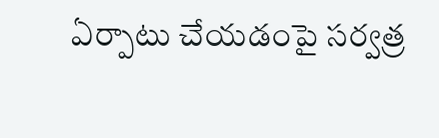ఏర్పాటు చేయడంపై సర్వత్ర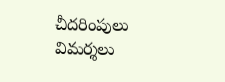చీదరింపులు విమర్శలు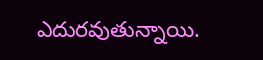ఎదురవుతున్నాయి.